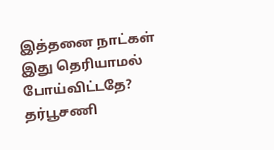இத்தனை நாட்கள் இது தெரியாமல் போய்விட்டதே? தர்பூசணி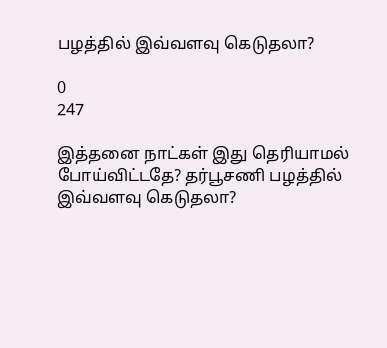பழத்தில் இவ்வளவு கெடுதலா?

0
247

இத்தனை நாட்கள் இது தெரியாமல் போய்விட்டதே? தர்பூசணி பழத்தில் இவ்வளவு கெடுதலா?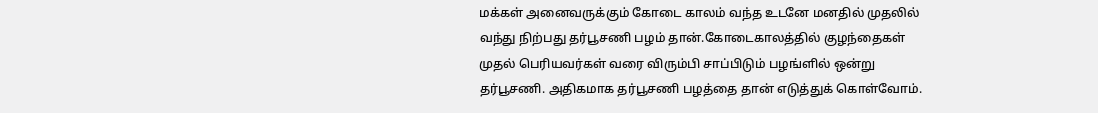மக்கள் அனைவருக்கும் கோடை காலம் வந்த உடனே மனதில் முதலில் வந்து நிற்பது தர்பூசணி பழம் தான்.கோடைகாலத்தில் குழந்தைகள் முதல் பெரியவர்கள் வரை விரும்பி சாப்பிடும் பழங்ளில் ஒன்று தர்பூசணி. அதிகமாக தர்பூசணி பழத்தை தான் எடுத்துக் கொள்வோம்.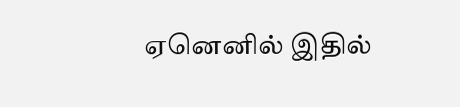ஏனெனில் இதில்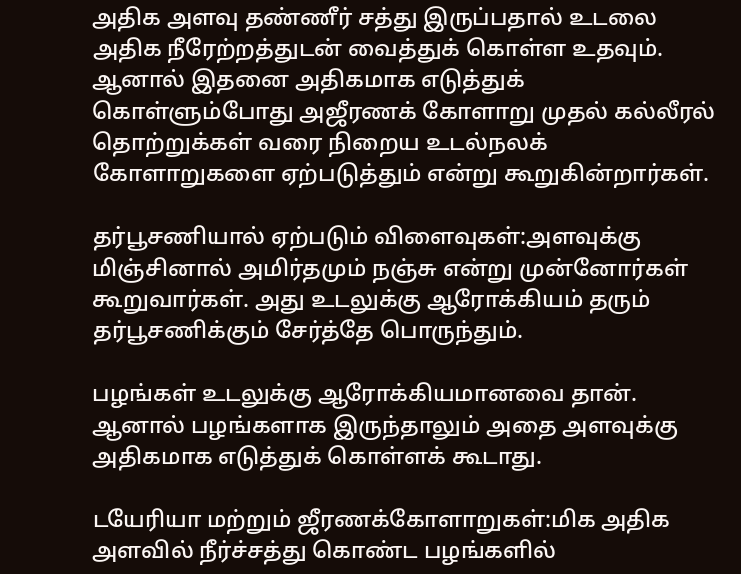அதிக அளவு தண்ணீர் சத்து இருப்பதால் உடலை அதிக நீரேற்றத்துடன் வைத்துக் கொள்ள உதவும். ஆனால் இதனை அதிகமாக எடுத்துக் கொள்ளும்போது அஜீரணக் கோளாறு முதல் கல்லீரல் தொற்றுக்கள் வரை நிறைய உடல்நலக் கோளாறுகளை ஏற்படுத்தும் என்று கூறுகின்றார்கள்.

தர்பூசணியால் ஏற்படும் விளைவுகள்:அளவுக்கு மிஞ்சினால் அமிர்தமும் நஞ்சு என்று முன்னோர்கள் கூறுவார்கள். அது உடலுக்கு ஆரோக்கியம் தரும் தர்பூசணிக்கும் சேர்த்தே பொருந்தும்.

பழங்கள் உடலுக்கு ஆரோக்கியமானவை தான். ஆனால் பழங்களாக இருந்தாலும் அதை அளவுக்கு அதிகமாக எடுத்துக் கொள்ளக் கூடாது.

டயேரியா மற்றும் ஜீரணக்கோளாறுகள்:மிக அதிக அளவில் நீர்ச்சத்து கொண்ட பழங்களில்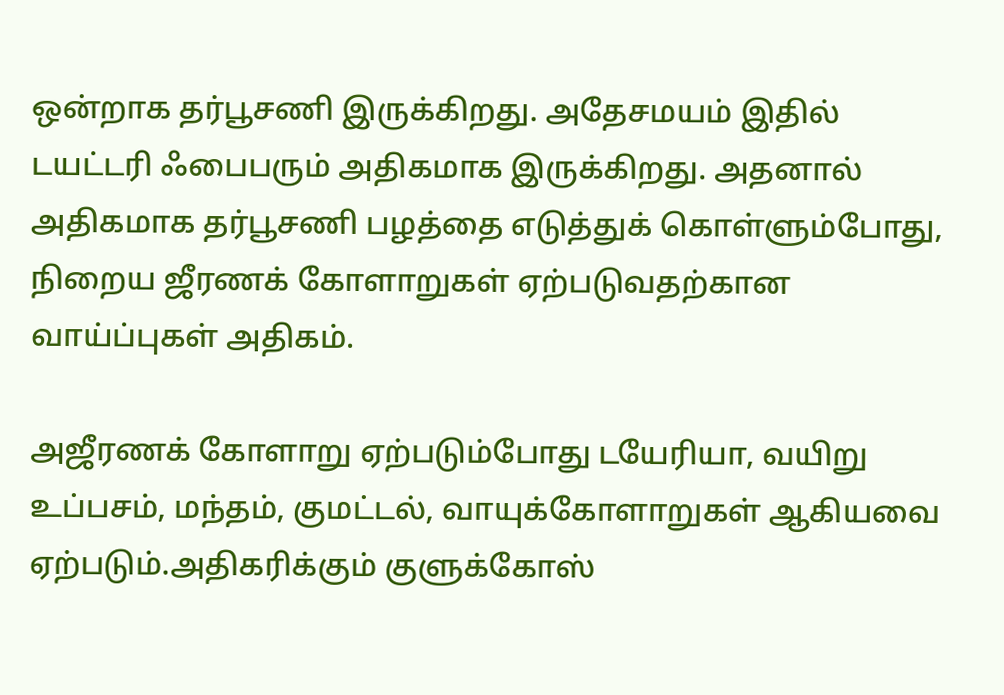ஒன்றாக தர்பூசணி இருக்கிறது. அதேசமயம் இதில் டயட்டரி ஃபைபரும் அதிகமாக இருக்கிறது. அதனால் அதிகமாக தர்பூசணி பழத்தை எடுத்துக் கொள்ளும்போது, நிறைய ஜீரணக் கோளாறுகள் ஏற்படுவதற்கான வாய்ப்புகள் அதிகம்.

அஜீரணக் கோளாறு ஏற்படும்போது டயேரியா, வயிறு உப்பசம், மந்தம், குமட்டல், வாயுக்கோளாறுகள் ஆகியவை ஏற்படும்.அதிகரிக்கும் குளுக்கோஸ்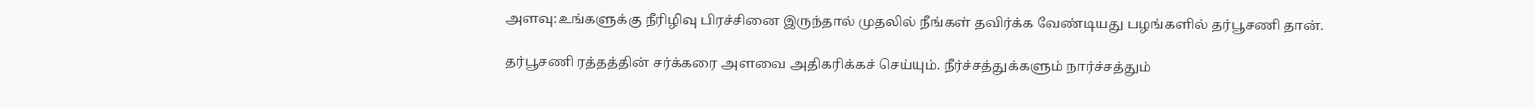அளவு:உங்களுக்கு நீரிழிவு பிரச்சினை இருந்தால் முதலில் நீங்கள் தவிர்க்க வேண்டியது பழங்களில் தர்பூசணி தான்.

தர்பூசணி ரத்தத்தின் சர்க்கரை அளவை அதிகரிக்கச் செய்யும். நீர்ச்சத்துக்களும் நார்ச்சத்தும்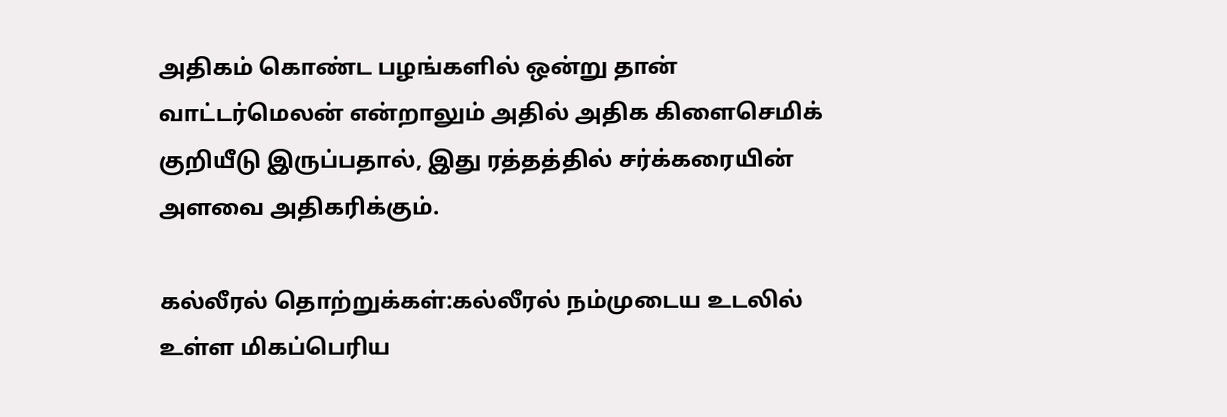அதிகம் கொண்ட பழங்களில் ஒன்று தான் வாட்டர்மெலன் என்றாலும் அதில் அதிக கிளைசெமிக் குறியீடு இருப்பதால், இது ரத்தத்தில் சர்க்கரையின் அளவை அதிகரிக்கும்.

கல்லீரல் தொற்றுக்கள்:கல்லீரல் நம்முடைய உடலில் உள்ள மிகப்பெரிய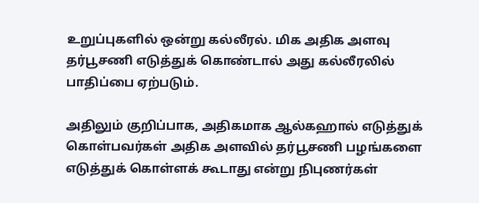உறுப்புகளில் ஒன்று கல்லீரல். மிக அதிக அளவு தர்பூசணி எடுத்துக் கொண்டால் அது கல்லீரலில் பாதிப்பை ஏற்படும்.

அதிலும் குறிப்பாக, அதிகமாக ஆல்கஹால் எடுத்துக் கொள்பவர்கள் அதிக அளவில் தர்பூசணி பழங்களை எடுத்துக் கொள்ளக் கூடாது என்று நிபுணர்கள்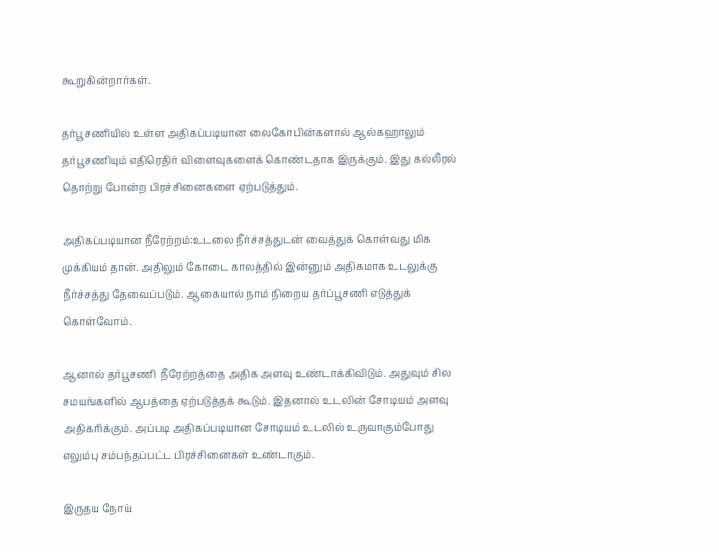கூறுகின்றார்கள்.

தர்பூசணியில் உள்ள அதிகப்படியான லைகோபின்களால் ஆல்கஹாலும் தர்பூசணியும் எதிரெதிர் விளைவுகளைக் கொண்டதாக இருக்கும். இது கல்லீரல் தொற்று போன்ற பிரச்சினைகளை ஏற்படுத்தும்.

அதிகப்படியான நீரேற்றம்:உடலை நீர்ச்சத்துடன் வைத்துக் கொள்வது மிக முக்கியம் தான். அதிலும் கோடை காலத்தில் இன்னும் அதிகமாக உடலுக்கு நீர்ச்சத்து தேவைப்படும். ஆகையால் நாம் நிறைய தர்ப்பூசணி எடுத்துக் கொள்வோம்.

ஆனால் தர்பூசணி  நீரேற்றத்தை அதிக அளவு உண்டாக்கிவிடும். அதுவும் சில சமயங்களில் ஆபத்தை ஏற்படுத்தக் கூடும். இதனால் உடலின் சோடியம் அளவு அதிகரிக்கும். அப்படி அதிகப்படியான சோடியம் உடலில் உருவாகும்போது எலும்பு சம்பந்தப்பட்ட பிரச்சினைகள் உண்டாகும்.

இருதய நோய்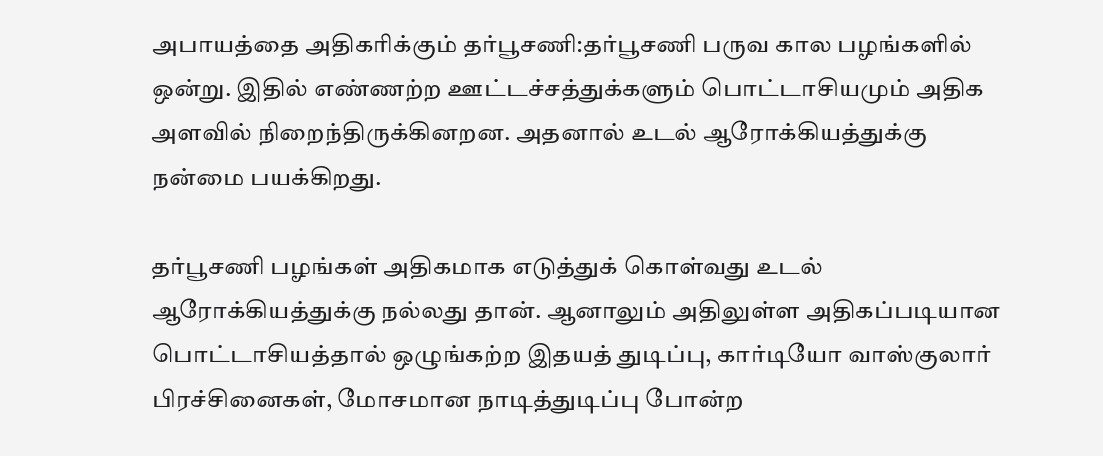அபாயத்தை அதிகரிக்கும் தர்பூசணி:தர்பூசணி பருவ கால பழங்களில் ஒன்று. இதில் எண்ணற்ற ஊட்டச்சத்துக்களும் பொட்டாசியமும் அதிக அளவில் நிறைந்திருக்கினறன. அதனால் உடல் ஆரோக்கியத்துக்கு நன்மை பயக்கிறது.

தர்பூசணி பழங்கள் அதிகமாக எடுத்துக் கொள்வது உடல் ஆரோக்கியத்துக்கு நல்லது தான். ஆனாலும் அதிலுள்ள அதிகப்படியான பொட்டாசியத்தால் ஒழுங்கற்ற இதயத் துடிப்பு, கார்டியோ வாஸ்குலார் பிரச்சினைகள், மோசமான நாடித்துடிப்பு போன்ற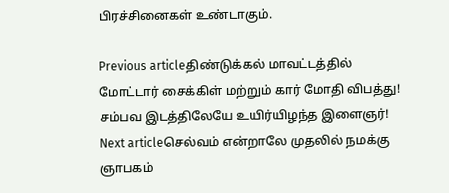பிரச்சினைகள் உண்டாகும்.

Previous articleதிண்டுக்கல் மாவட்டத்தில் மோட்டார் சைக்கிள் மற்றும் கார் மோதி விபத்து! சம்பவ இடத்திலேயே உயிர்யிழந்த இளைஞர்!
Next articleசெல்வம் என்றாலே முதலில் நமக்கு ஞாபகம்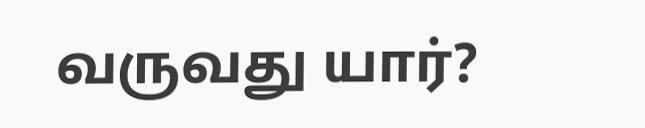வருவது யார்?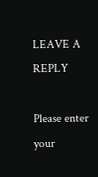LEAVE A REPLY

Please enter your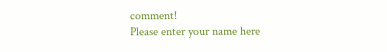comment!
Please enter your name here